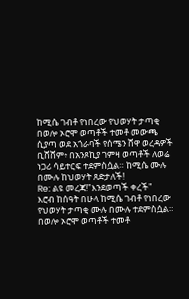ከሚሴ ገብቶ የነበረው የህወሃት ታጣቂ በወሎ ኦሮሞ ወጣቶች ተመቶ መውጫ ሲያጣ ወደ አጎራባች የሰሜን ሸዋ ወረዳዎች ቢሸሸም፥ በአንጾኪያ ገምዛ ወጣቶች ለወሬ ነጋሪ ሳይተርፍ ተደምስሷል። ከሚሴ ሙሉ በሙሉ ከህወሃት ጸድታለች!
Re: ልዩ መረጃ!"እንደወጣች ቀረች"
እሮብ ከሰዓት በሁላ ከሚሴ ገብቶ የነበረው የህወሃት ታጣቂ ሙሉ በሙሉ ተደምስሷል። በወሎ ኦሮሞ ወጣቶች ተመቶ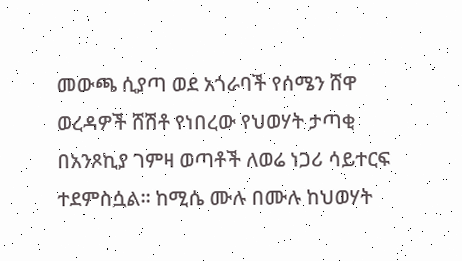መውጫ ሲያጣ ወደ አጎራባች የሰሜን ሸዋ ወረዳዎች ሸሽቶ የነበረው የህወሃት ታጣቂ በአንጾኪያ ገምዛ ወጣቶች ለወሬ ነጋሪ ሳይተርፍ ተደምስሷል። ከሚሴ ሙሉ በሙሉ ከህወሃት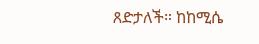ጸድታለች። ከከሚሴ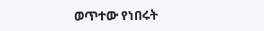ወጥተው የነበሩት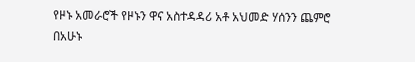የዞኑ አመራሮች የዞኑን ዋና አስተዳዳሪ አቶ አህመድ ሃሰንን ጨምሮ በአሁኑ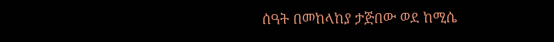ሰዓት በመከላከያ ታጅበው ወደ ከሚሴ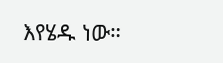እየሄዱ ነው።